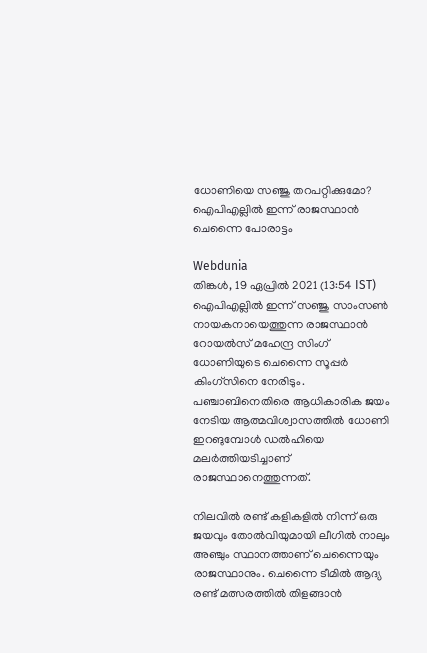ധോണിയെ സഞ്ജു തറപറ്റിക്കുമോ? ഐപിഎല്ലിൽ ഇന്ന് രാജസ്ഥാൻ ചെന്നൈ പോരാട്ടം

Webdunia
തിങ്കള്‍, 19 ഏപ്രില്‍ 2021 (13:54 IST)
ഐപിഎല്ലിൽ ഇന്ന് സഞ്ജു സാംസൺ നായകനായെത്തുന്ന രാജസ്ഥാൻ റോയൽസ് മഹേന്ദ്ര സിംഗ് ധോണിയുടെ ചെന്നൈ സൂപ്പർ കിംഗ്‌സിനെ നേരിടും. പഞ്ചാബിനെതിരെ ആധികാരിക ജയം നേടിയ ആത്മവിശ്വാസത്തിൽ ധോണി ഇറങുമ്പോൾ ഡൽഹിയെ മലർത്തിയടിച്ചാണ് രാജസ്ഥാനെത്തുന്നത്.

നിലവിൽ രണ്ട് കളികളിൽ നിന്ന് ഒരു ജയവും തോൽവിയുമായി ലീഗിൽ നാലും അഞ്ചും സ്ഥാനത്താണ് ചെന്നൈയും രാജസ്ഥാനും. ചെന്നൈ ടീമിൽ ആദ്യ രണ്ട് മത്സരത്തിൽ തിളങ്ങാൻ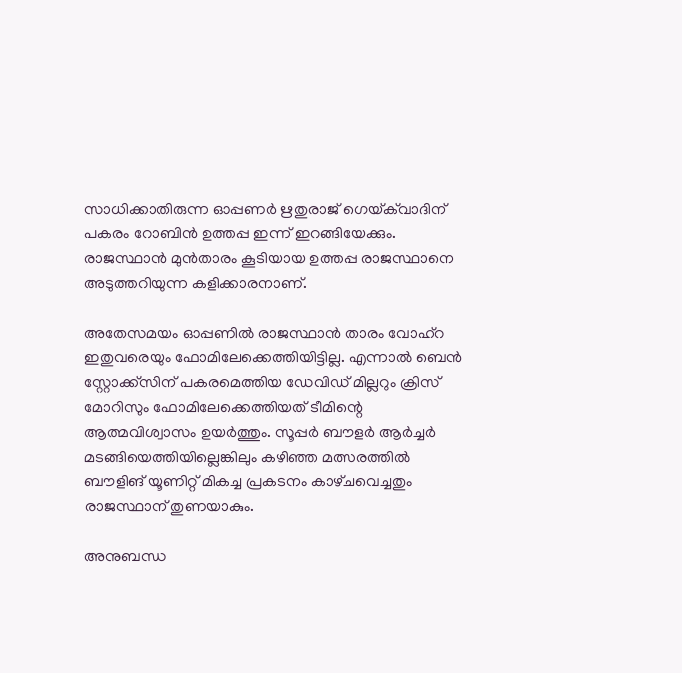സാധിക്കാതിരുന്ന ഓപ്പണർ ഋതുരാജ് ഗെയ്‌ക്‌വാദിന് പകരം റോബിൻ ഉത്തപ്പ ഇന്ന് ഇറങ്ങിയേക്കും. രാജസ്ഥാൻ മുൻതാരം കൂടിയായ ഉത്തപ്പ രാജസ്ഥാനെ അടുത്തറിയുന്ന കളിക്കാരനാണ്.

അതേസമയം ഓപ്പണിൽ രാജസ്ഥാൻ താരം വോഹ്‌റ ഇതുവരെയും ഫോമിലേക്കെത്തിയിട്ടില്ല. എന്നാൽ ബെൻ സ്റ്റോക്ക്‌സിന് പകരമെത്തിയ ഡേവിഡ് മില്ലറും ക്രിസ് മോറിസും ഫോമിലേക്കെത്തിയത് ടീമിന്റെ ആത്മവിശ്വാസം ഉയർത്തും. സൂപ്പർ ബൗളർ ആർച്ചർ മടങ്ങിയെത്തിയില്ലെങ്കിലും കഴിഞ്ഞ മത്സരത്തിൽ ബൗളിങ് യൂണിറ്റ് മികച്ച പ്രകടനം കാഴ്‌ചവെച്ചതും രാജസ്ഥാന് തുണയാകും.

അനുബന്ധ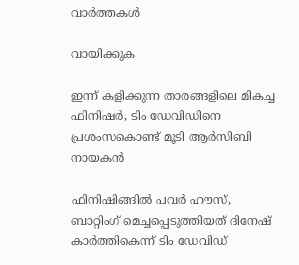വാര്‍ത്തകള്‍

വായിക്കുക

ഇന്ന് കളിക്കുന്ന താരങ്ങളിലെ മികച്ച ഫിനിഷർ, ടിം ഡേവിഡിനെ പ്രശംസകൊണ്ട് മൂടി ആർസിബി നായകൻ

ഫിനിഷിങ്ങിൽ പവർ ഹൗസ്, ബാറ്റിംഗ് മെച്ചപ്പെടുത്തിയത് ദിനേഷ് കാർത്തികെന്ന് ടിം ഡേവിഡ്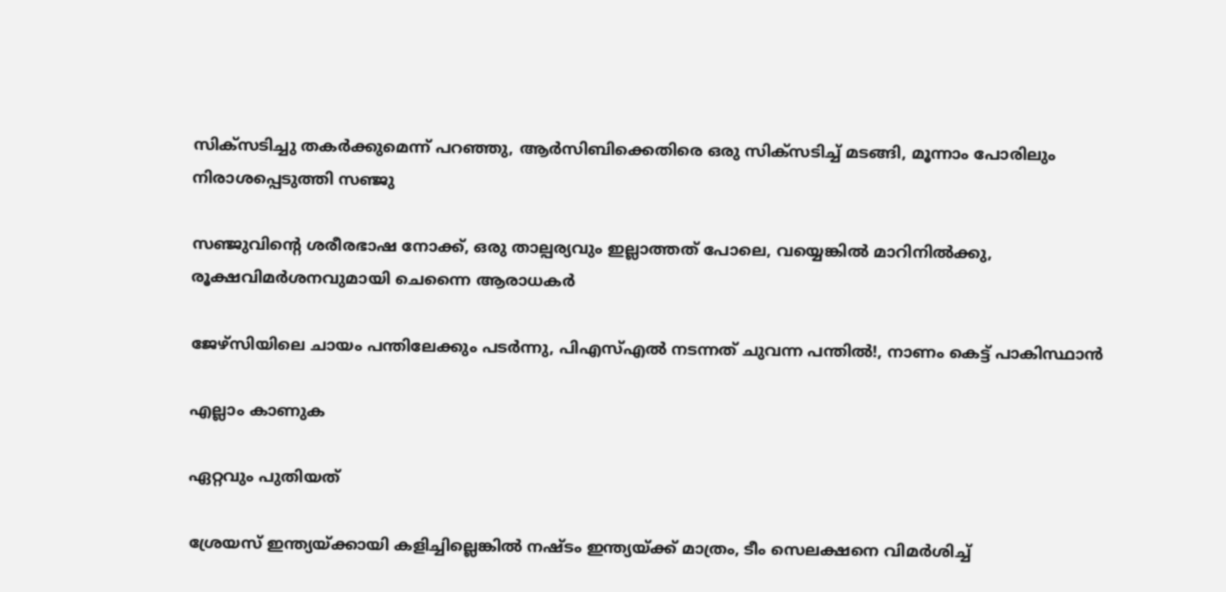സിക്സടിച്ചു തകർക്കുമെന്ന് പറഞ്ഞു, ആർസിബിക്കെതിരെ ഒരു സിക്സടിച്ച് മടങ്ങി, മൂന്നാം പോരിലും നിരാശപ്പെടുത്തി സഞ്ജു

സഞ്ജുവിന്റെ ശരീരഭാഷ നോക്ക്, ഒരു താല്പര്യവും ഇല്ലാത്തത് പോലെ, വയ്യെങ്കില്‍ മാറിനില്‍ക്കു, രൂക്ഷവിമര്‍ശനവുമായി ചെന്നൈ ആരാധകര്‍

ജേഴ്സിയിലെ ചായം പന്തിലേക്കും പടർന്നു, പിഎസ്എൽ നടന്നത് ചുവന്ന പന്തിൽ!, നാണം കെട്ട് പാകിസ്ഥാൻ

എല്ലാം കാണുക

ഏറ്റവും പുതിയത്

ശ്രേയസ് ഇന്ത്യയ്ക്കായി കളിച്ചില്ലെങ്കിൽ നഷ്ടം ഇന്ത്യയ്ക്ക് മാത്രം, ടീം സെലക്ഷനെ വിമർശിച്ച്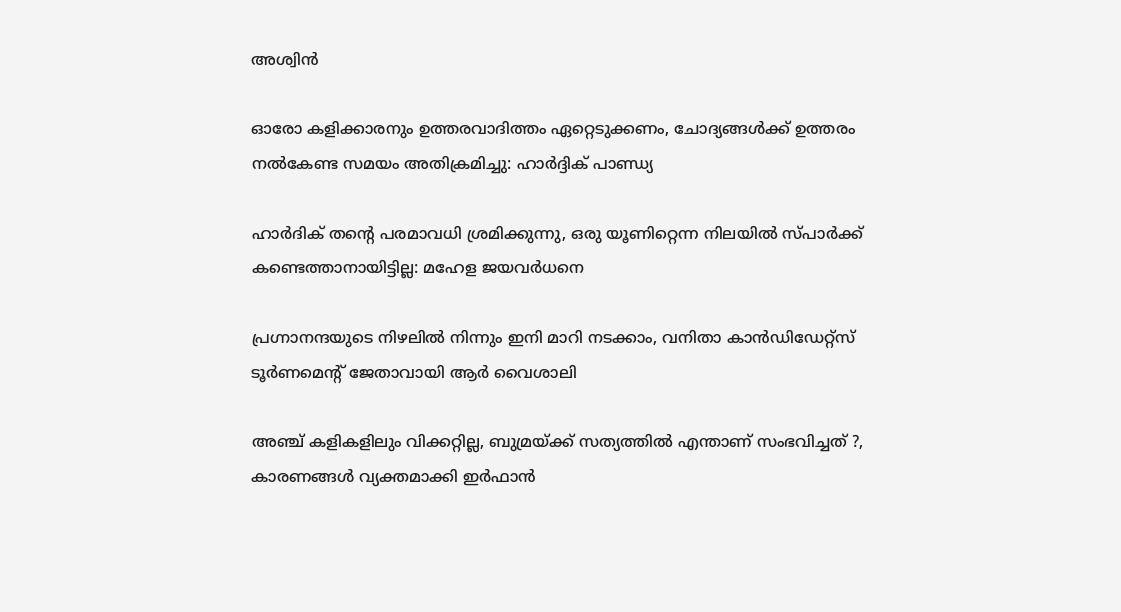അശ്വിൻ

ഓരോ കളിക്കാരനും ഉത്തരവാദിത്തം ഏറ്റെടുക്കണം, ചോദ്യങ്ങൾക്ക് ഉത്തരം നൽകേണ്ട സമയം അതിക്രമിച്ചു: ഹാർദ്ദിക് പാണ്ഡ്യ

ഹാർദിക് തന്റെ പരമാവധി ശ്രമിക്കുന്നു, ഒരു യൂണിറ്റെന്ന നിലയിൽ സ്പാർക്ക് കണ്ടെത്താനായിട്ടില്ല: മഹേള ജയവർധനെ

പ്രഗ്നാനന്ദയുടെ നിഴലിൽ നിന്നും ഇനി മാറി നടക്കാം, വനിതാ കാൻഡിഡേറ്റ്സ് ടൂർണമെൻ്റ് ജേതാവായി ആർ വൈശാലി

അഞ്ച് കളികളിലും വിക്കറ്റില്ല, ബുമ്രയ്ക്ക് സത്യത്തിൽ എന്താണ് സംഭവിച്ചത് ?, കാരണങ്ങൾ വ്യക്തമാക്കി ഇർഫാൻ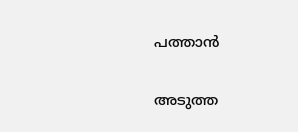പത്താൻ

അടുത്ത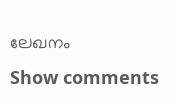ലേഖനം
Show comments